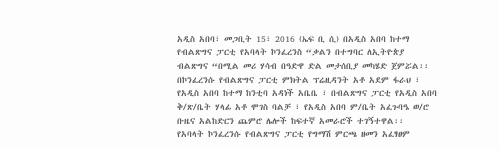አዲስ አበባ፣ መጋቢት 15፣ 2016 (ኤፍ ቢ ሲ) በአዲስ አበባ ከተማ የብልጽግና ፓርቲ የአባላት ኮንፈረንስ “ቃልን በተግባር ለኢትዮጵያ ብልጽግና “በሚል መሪ ሃሳብ በዓድዋ ድል መታሰቢያ መካሄድ ጀምሯል፡፡
በኮንፈረንሱ የብልጽግና ፓርቲ ምክትል ፕሬዚዳንት አቶ አደም ፋራህ ፣ የአዲስ አበባ ከተማ ከንቲባ አዳነች አቤቤ ፣ በብልጽግና ፓርቲ የአዲስ አበባ ቅ/ጽ/ቤት ሃላፊ አቶ ሞገስ ባልቻ ፣ የአዲስ አበባ ም/ቤት አፈጉባዔ ወ/ሮ ቡዜና አልከድርን ጨምሮ ሌሎች ከፍተኛ አመራሮች ተገኝተዋል፡፡
የአባላት ኮንፈረንሱ የብልጽግና ፓርቲ የግማሽ ምርጫ ዘመን አፈፃፀም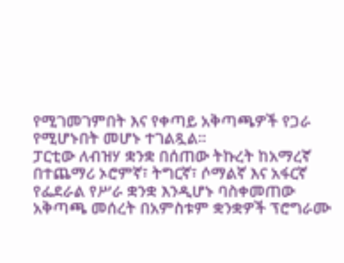የሚገመገምበት እና የቀጣይ አቅጣጫዎች የጋራ የሚሆኑበት መሆኑ ተገልጿል፡፡
ፓርቲው ለብዝሃ ቋንቋ በሰጠው ትኩረት ከአማረኛ በተጨማሪ ኦሮምኛ፣ ትግርኛ፣ ሶማልኛ እና አፋርኛ የፌደራል የሥራ ቋንቋ እንዲሆኑ ባስቀመጠው አቅጣጫ መሰረት በአምስቱም ቋንቋዎች ፕሮግራሙ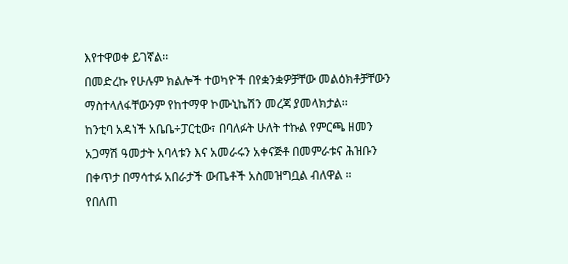እየተዋወቀ ይገኛል፡፡
በመድረኩ የሁሉም ክልሎች ተወካዮች በየቋንቋዎቻቸው መልዕክቶቻቸውን ማስተላለፋቸውንም የከተማዋ ኮሙኒኬሽን መረጃ ያመላክታል፡፡
ከንቲባ አዳነች አቤቤ÷ፓርቲው፣ በባለፉት ሁለት ተኩል የምርጫ ዘመን አጋማሽ ዓመታት አባላቱን እና አመራሩን አቀናጅቶ በመምራቱና ሕዝቡን በቀጥታ በማሳተፉ አበራታች ውጤቶች አስመዝግቧል ብለዋል ።
የበለጠ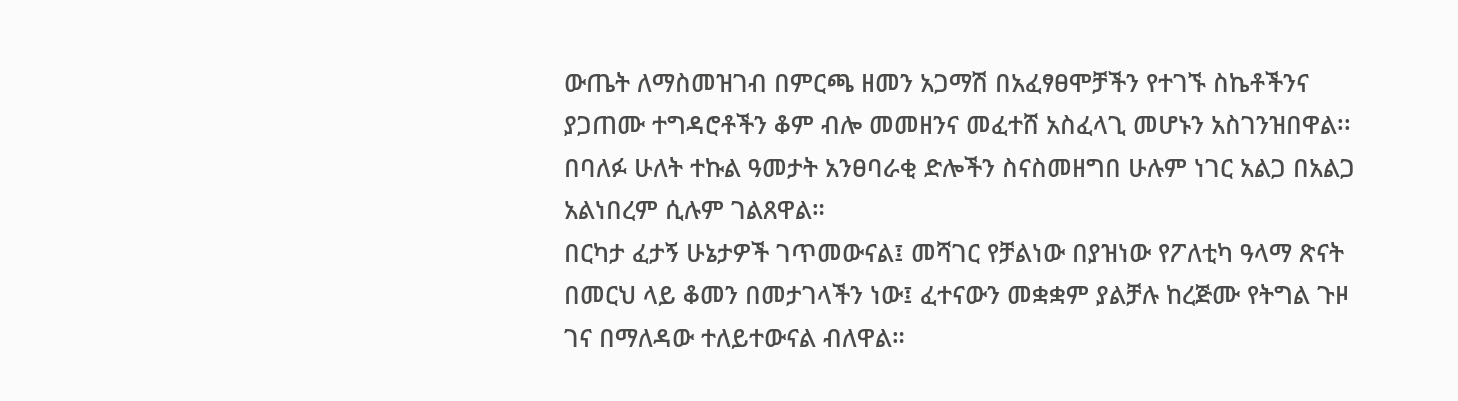ውጤት ለማስመዝገብ በምርጫ ዘመን አጋማሽ በአፈፃፀሞቻችን የተገኙ ስኬቶችንና ያጋጠሙ ተግዳሮቶችን ቆም ብሎ መመዘንና መፈተሸ አስፈላጊ መሆኑን አስገንዝበዋል፡፡
በባለፉ ሁለት ተኩል ዓመታት አንፀባራቂ ድሎችን ስናስመዘግበ ሁሉም ነገር አልጋ በአልጋ አልነበረም ሲሉም ገልጸዋል።
በርካታ ፈታኝ ሁኔታዎች ገጥመውናል፤ መሻገር የቻልነው በያዝነው የፖለቲካ ዓላማ ጽናት በመርህ ላይ ቆመን በመታገላችን ነው፤ ፈተናውን መቋቋም ያልቻሉ ከረጅሙ የትግል ጉዞ ገና በማለዳው ተለይተውናል ብለዋል።